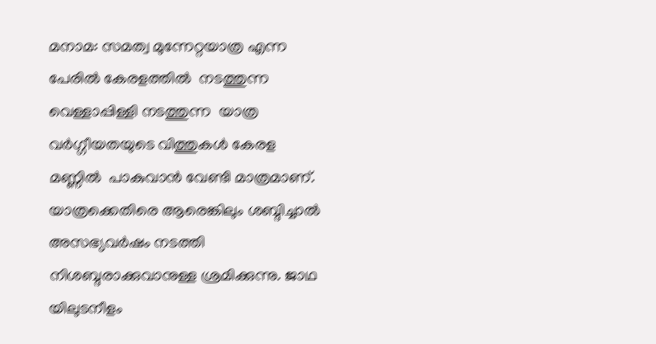മനാമ: സമത്വ മുന്നേറ്റയാത്ര എന്ന പേരിൽ കേരളത്തിൽ  നടത്തുന്ന വെള്ളാപ്പിള്ളി നടത്തുന്ന  യാത്ര വർഗ്ഗീയതയുടെ വിത്തുകൾ കേരള മണ്ണിൽ  പാകുവാൻ വേണ്ടി മാത്രമാണ്. യാത്രക്കെതിരെ ആരെങ്കിലും ശബ്ദിച്ചാൽ അസഭ്യവർഷം നടത്തി നിശബ്ദരാക്കുവാനുള്ള ശ്രമിക്കുന്നു. ജാഥ യിലുടനീളം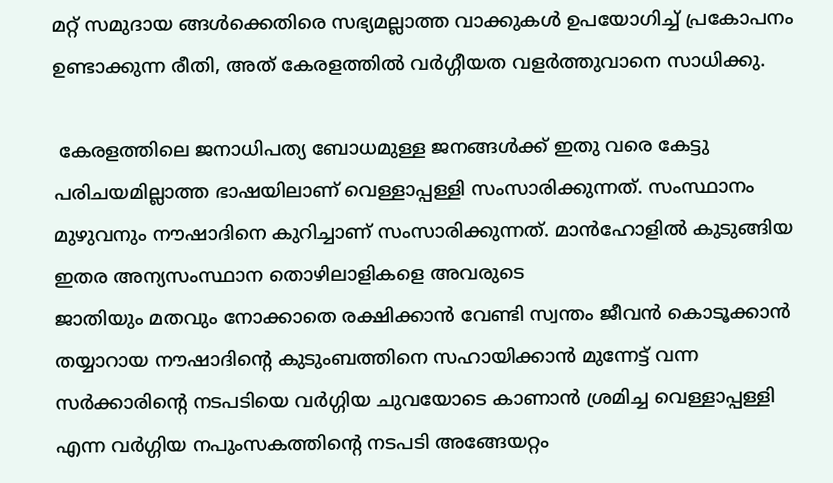മറ്റ് സമുദായ ങ്ങൾക്കെതിരെ സഭ്യമല്ലാത്ത വാക്കുകൾ ഉപയോഗിച്ച് പ്രകോപനം ഉണ്ടാക്കുന്ന രീതി, അത് കേരളത്തിൽ വർഗ്ഗീയത വളർത്തുവാനെ സാധിക്കു.

 കേരളത്തിലെ ജനാധിപത്യ ബോധമുള്ള ജനങ്ങൾക്ക് ഇതു വരെ കേട്ടു പരിചയമില്ലാത്ത ഭാഷയിലാണ് വെള്ളാപ്പള്ളി സംസാരിക്കുന്നത്. സംസ്ഥാനം മുഴുവനും നൗഷാദിനെ കുറിച്ചാണ് സംസാരിക്കുന്നത്. മാൻഹോളിൽ കുടുങ്ങിയ ഇതര അന്യസംസ്ഥാന തൊഴിലാളികളെ അവരുടെ
ജാതിയും മതവും നോക്കാതെ രക്ഷിക്കാൻ വേണ്ടി സ്വന്തം ജീവൻ കൊടൂക്കാൻ തയ്യാറായ നൗഷാദിന്റെ കുടുംബത്തിനെ സഹായിക്കാൻ മുന്നേട്ട് വന്ന സർക്കാരിന്റെ നടപടിയെ വർഗ്ഗിയ ചുവയോടെ കാണാൻ ശ്രമിച്ച വെള്ളാപ്പള്ളി എന്ന വർഗ്ഗിയ നപുംസകത്തിന്റെ നടപടി അങ്ങേയറ്റം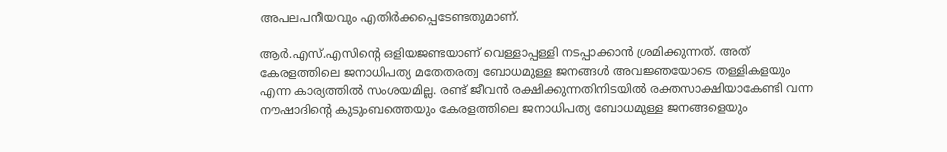അപലപനീയവും എതിർക്കപ്പെടേണ്ടതുമാണ്.

ആർ.എസ്.എസിന്റെ ഒളിയജണ്ടയാണ് വെള്ളാപ്പള്ളി നടപ്പാക്കാൻ ശ്രമിക്കുന്നത്. അത് കേരളത്തിലെ ജനാധിപത്യ മതേതരത്വ ബോധമുള്ള ജനങ്ങൾ അവജ്ഞയോടെ തള്ളികളയും എന്ന കാര്യത്തിൽ സംശയമില്ല. രണ്ട് ജീവൻ രക്ഷിക്കുന്നതിനിടയിൽ രക്തസാക്ഷിയാകേണ്ടി വന്ന നൗഷാദിന്റെ കുടുംബത്തെയും കേരളത്തിലെ ജനാധിപത്യ ബോധമുള്ള ജനങ്ങളെയും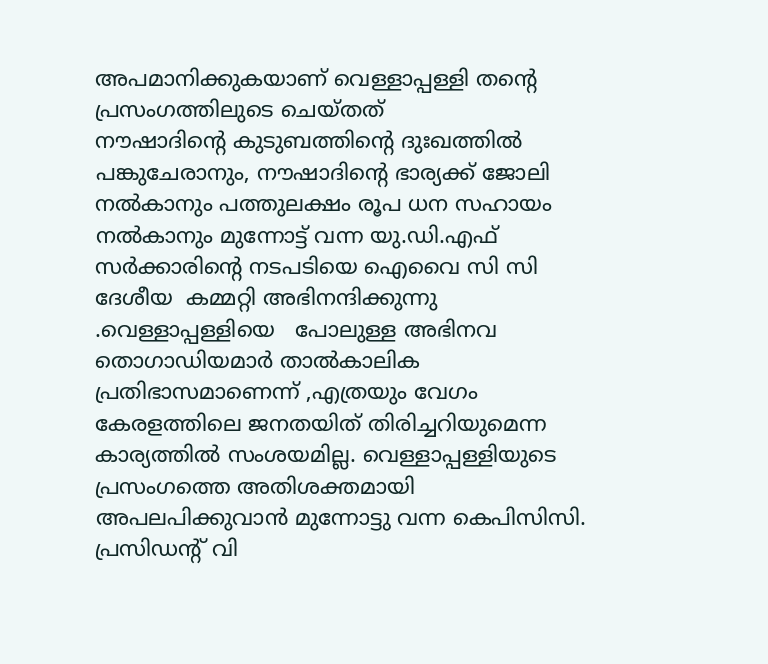അപമാനിക്കുകയാണ് വെള്ളാപ്പള്ളി തന്റെ പ്രസംഗത്തിലുടെ ചെയ്തത്
നൗഷാദിന്റെ കുടുബത്തിന്റെ ദുഃഖത്തിൽ പങ്കുചേരാനും, നൗഷാദിന്റെ ഭാര്യക്ക് ജോലി നൽകാനും പത്തുലക്ഷം രൂപ ധന സഹായം നൽകാനും മുന്നോട്ട് വന്ന യു.ഡി.എഫ് സർക്കാരിന്റെ നടപടിയെ ഐവൈ സി സി ദേശീയ  കമ്മറ്റി അഭിനന്ദിക്കുന്നു .വെള്ളാപ്പള്ളിയെ   പോലുള്ള അഭിനവ തൊഗാഡിയമാർ താൽകാലിക പ്രതിഭാസമാണെന്ന് ,എത്രയും വേഗം കേരളത്തിലെ ജനതയിത് തിരിച്ചറിയുമെന്ന കാര്യത്തിൽ സംശയമില്ല. വെള്ളാപ്പള്ളിയുടെ പ്രസംഗത്തെ അതിശക്തമായി അപലപിക്കുവാൻ മുന്നോട്ടു വന്ന കെപിസിസി. പ്രസിഡന്റ് വി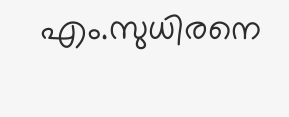എം.സുധിരനെ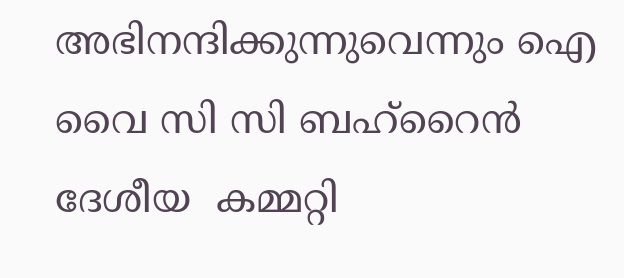അഭിനന്ദിക്കുന്നുവെന്നും ഐ വൈ സി സി ബഹ്‌റൈൻ ദേശീയ  കമ്മറ്റി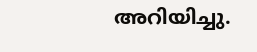അറിയിച്ചു.